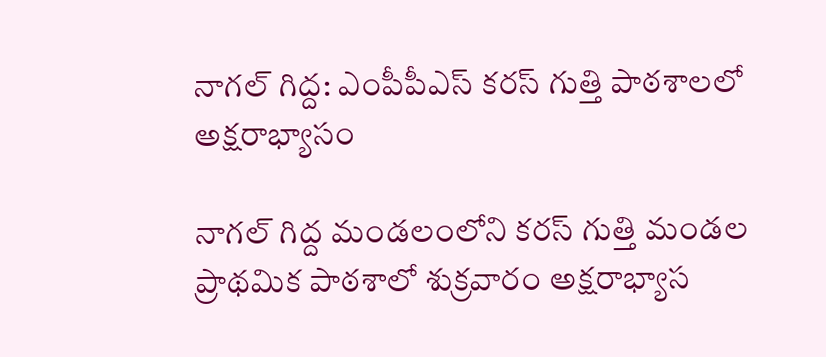నాగల్ గిద్ద: ఎంపీపీఎస్ కరస్ గుత్తి పాఠశాలలో అక్షరాభ్యాసం

నాగల్ గిద్ద మండలంలోని కరస్ గుత్తి మండల ప్రాథమిక పాఠశాలో శుక్రవారం అక్షరాభ్యాస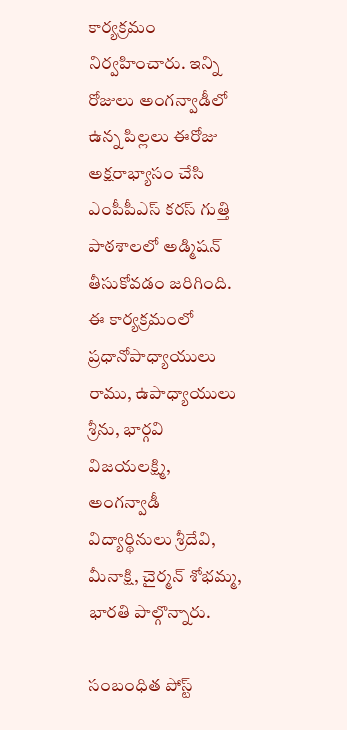కార్యక్రమం నిర్వహించారు. ఇన్ని రోజులు అంగన్వాడీలో ఉన్న పిల్లలు ఈరోజు అక్షరాభ్యాసం చేసి ఎంపీపీఎస్ కరస్ గుత్తి పాఠశాలలో అడ్మిషన్ తీసుకోవడం జరిగింది. ఈ కార్యక్రమంలో ప్రధానోపాధ్యాయులు రాము, ఉపాధ్యాయులు శ్రీను, భార్గవి విజయలక్ష్మి, అంగన్వాడీ విద్యార్థినులు శ్రీదేవి, మీనాక్షి, చైర్మన్ శోభమ్మ, భారతి పాల్గొన్నారు.

సంబంధిత పోస్ట్